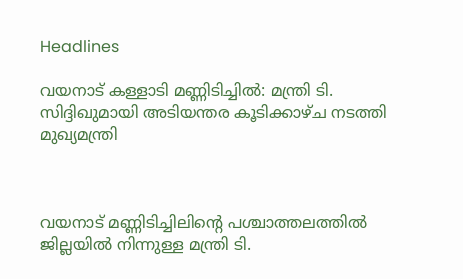Headlines

വയനാട് കള്ളാടി മണ്ണിടിച്ചിൽ: മന്ത്രി ടി. സിദ്ദിഖുമായി അടിയന്തര കൂടിക്കാഴ്ച നടത്തി മുഖ്യമന്ത്രി



വയനാട് മണ്ണിടിച്ചിലിന്റെ പശ്ചാത്തലത്തില്‍ ജില്ലയില്‍ നിന്നുള്ള മന്ത്രി ടി.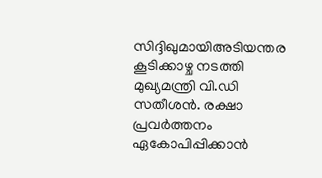സിദ്ദിഖുമായിഅടിയന്തര കൂടിക്കാഴ്ച നടത്തി മുഖ്യമന്ത്രി വി.ഡി സതീശന്‍. രക്ഷാ പ്രവര്‍ത്തനം ഏകോപിപ്പിക്കാന്‍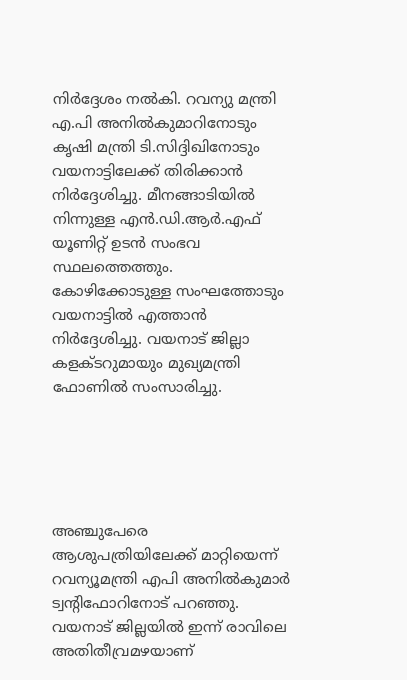നിര്‍ദ്ദേശം നല്‍കി. റവന്യു മന്ത്രി എ.പി അനില്‍കുമാറിനോടും കൃഷി മന്ത്രി ടി.സിദ്ദിഖിനോടും വയനാട്ടിലേക്ക് തിരിക്കാന്‍ നിര്‍ദ്ദേശിച്ചു. മീനങ്ങാടിയില്‍ നിന്നുള്ള എന്‍.ഡി.ആര്‍.എഫ് യൂണിറ്റ് ഉടന്‍ സംഭവ സ്ഥലത്തെത്തും. കോഴിക്കോടുള്ള സംഘത്തോടും വയനാട്ടില്‍ എത്താന്‍ നിര്‍ദ്ദേശിച്ചു. വയനാട് ജില്ലാ കളക്ടറുമായും മുഖ്യമന്ത്രി ഫോണില്‍ സംസാരിച്ചു.





അഞ്ചുപേരെ ആശുപത്രിയിലേക്ക് മാറ്റിയെന്ന് റവന്യൂമന്ത്രി എപി അനിൽകുമാർ ട്വന്റിഫോറിനോട് പറഞ്ഞു. വയനാട് ജില്ലയിൽ ഇന്ന് രാവിലെ അതിതീവ്രമഴയാണ്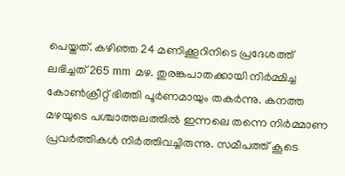പെയ്തത്. കഴിഞ്ഞ 24 മണിക്കൂറിനിടെ പ്രദേശത്ത് ലഭിച്ചത് 265 mm മഴ. തുരങ്കപാതക്കായി നിർമ്മിച്ച കോൺക്രീറ്റ് ഭിത്തി പൂർണമായും തകർന്നു. കനത്ത മഴയുടെ പശ്ചാത്തലത്തിൽ ഇന്നലെ തന്നെ നിർമ്മാണ പ്രവർത്തികൾ നിർത്തിവച്ചിരുന്നു. സമീപത്ത് കൂടെ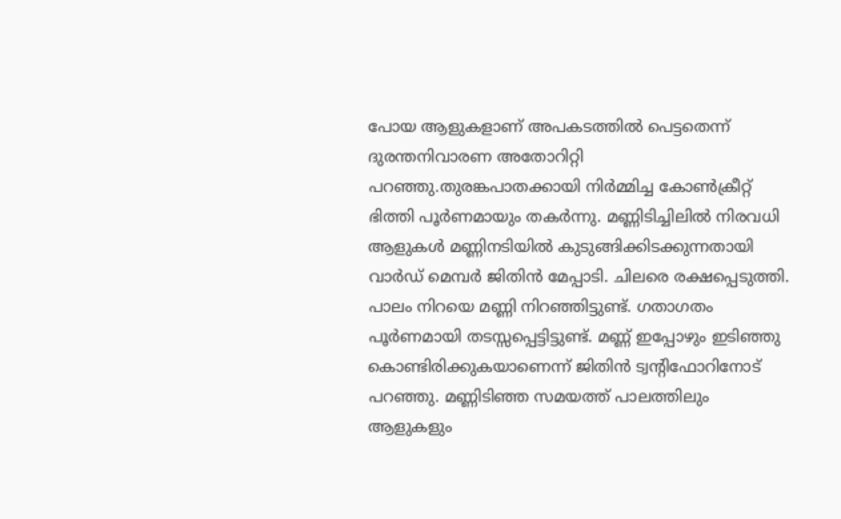പോയ ആളുകളാണ് അപകടത്തിൽ പെട്ടതെന്ന് ദുരന്തനിവാരണ അതോറിറ്റി പറഞ്ഞു.തുരങ്കപാതക്കായി നിർമ്മിച്ച കോൺക്രീറ്റ് ഭിത്തി പൂർണമായും തകർന്നു. മണ്ണിടിച്ചിലിൽ‌ നിരവധി ആളുകൾ മണ്ണിനടിയിൽ കുടുങ്ങിക്കിടക്കുന്നതായി വാർഡ് മെമ്പർ ജിതിൻ മേപ്പാടി. ചിലരെ രക്ഷപ്പെടുത്തി. പാലം നിറയെ മണ്ണി നിറ‍ഞ്ഞിട്ടുണ്ട്. ഗതാഗതം പൂർണമായി തടസ്സപ്പെട്ടിട്ടുണ്ട്. മണ്ണ് ഇപ്പോഴും ഇടിഞ്ഞു കൊണ്ടിരിക്കുകയാണെന്ന് ജിതിൻ‌ ട്വന്റിഫോറിനോട് പറഞ്ഞു. മണ്ണിടിഞ്ഞ സമയത്ത് പാലത്തിലും ആളുകളും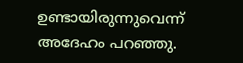ഉണ്ടായിരുന്നുവെന്ന് അദേഹം പറഞ്ഞു.